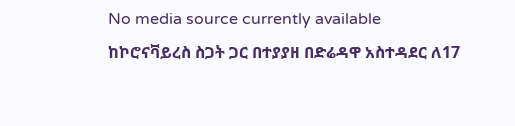No media source currently available
ከኮሮናቫይረስ ስጋት ጋር በተያያዘ በድሬዳዋ አስተዳደር ለ17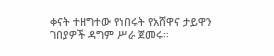ቀናት ተዘግተው የነበሩት የአሸዋና ታይዋን ገበያዎች ዳግም ሥራ ጀመሩ።